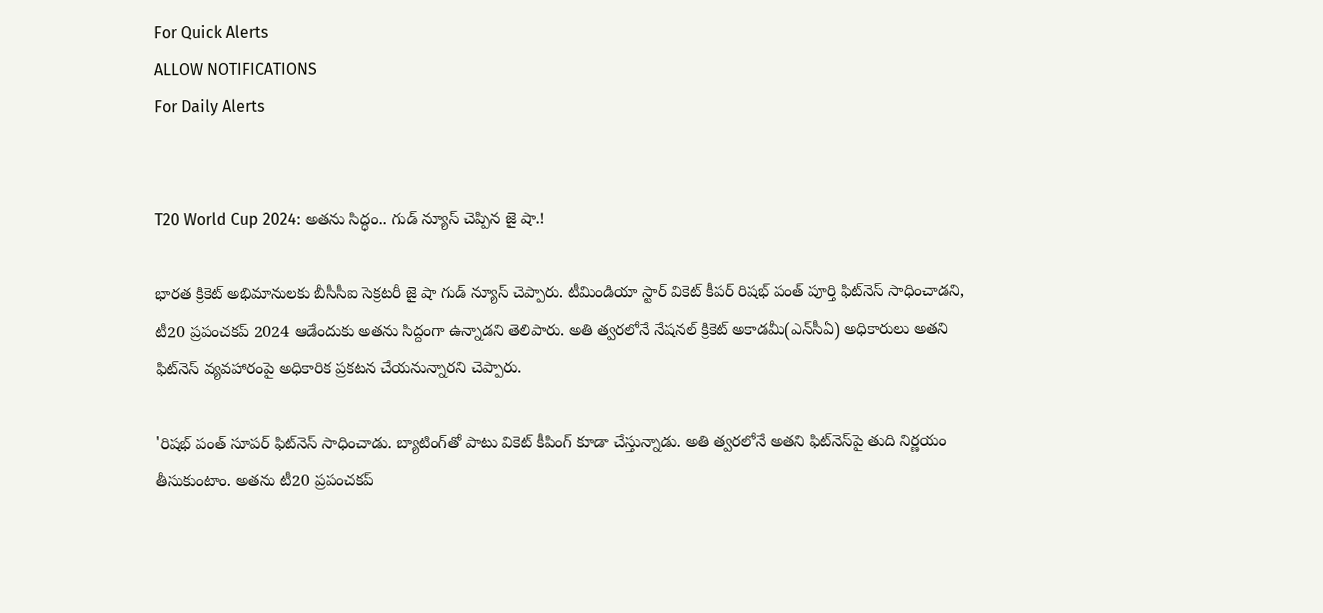For Quick Alerts
ALLOW NOTIFICATIONS
For Daily Alerts


T20 World Cup 2024: అతను సిద్ధం.. గుడ్ న్యూస్ చెప్పిన జై షా.!

భారత క్రికెట్ అభిమానులకు బీసీసీఐ సెక్రటరీ జై షా గుడ్ న్యూస్ చెప్పారు. టీమిండియా స్టార్ వికెట్ కీపర్ రిషభ్ పంత్ పూర్తి ఫిట్‌నెస్ సాధించాడని, టీ20 ప్రపంచకప్ 2024 ఆడేందుకు అతను సిద్దంగా ఉన్నాడని తెలిపారు. అతి త్వరలోనే నేషనల్ క్రికెట్ అకాడమీ(ఎన్‌సీఏ) అధికారులు అతని ఫిట్‌నెస్ వ్యవహారంపై అధికారిక ప్రకటన చేయనున్నారని చెప్పారు.

'రిషభ్ పంత్ సూపర్ ఫిట్‌నెస్ సాధించాడు. బ్యాటింగ్‌తో పాటు వికెట్ కీపింగ్ కూడా చేస్తున్నాడు. అతి త్వరలోనే అతని ఫిట్‌నెస్‌పై తుది నిర్ణయం తీసుకుంటాం. అతను టీ20 ప్రపంచకప్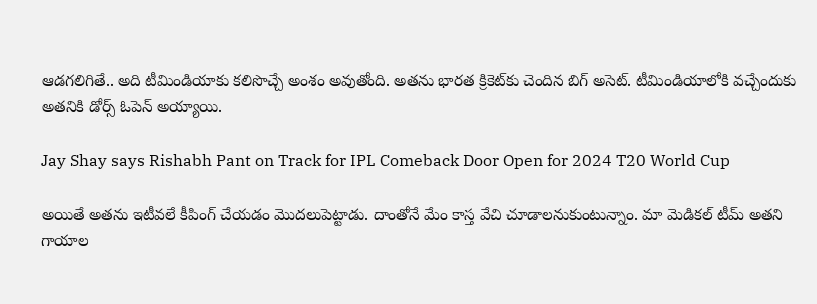ఆడగలిగితే.. అది టీమిండియాకు కలిసొచ్చే అంశం అవుతోంది. అతను భారత క్రికెట్‌కు చెందిన బిగ్ అసెట్. టీమిండియాలోకి వచ్చేందుకు అతనికి డోర్స్ ఓపెన్ అయ్యాయి.

Jay Shay says Rishabh Pant on Track for IPL Comeback Door Open for 2024 T20 World Cup

అయితే అతను ఇటీవలే కీపింగ్ చేయడం మొదలుపెట్టాడు. దాంతోనే మేం కాస్త వేచి చూడాలనుకుంటున్నాం. మా మెడికల్ టీమ్ అతని గాయాల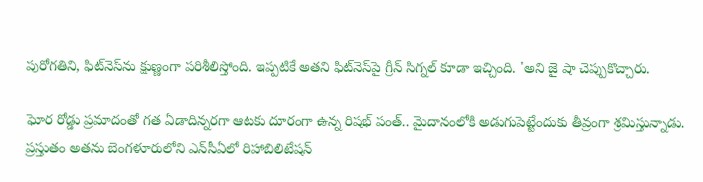పురోగతిని, ఫిట్‌నెస్‌ను క్షుణ్ణంగా పరిశీలిస్తోంది. ఇప్పటికే అతని ఫిట్‌నెస్‌పై గ్రీన్ సిగ్నల్ కూడా ఇచ్చింది. 'అని జై షా చెప్పుకొచ్చారు.

ఘోర రోడ్డు ప్రమాదంతో గత ఏడాదిన్నరగా ఆటకు దూరంగా ఉన్న రిషభ్ పంత్.. మైదానంలోకి అడుగుపెట్టేందుకు తీవ్రంగా శ్రమిస్తున్నాడు. ప్రస్తుతం అతను బెంగళూరులోని ఎన్‌సీఏలో రిహాబిలిటేషన్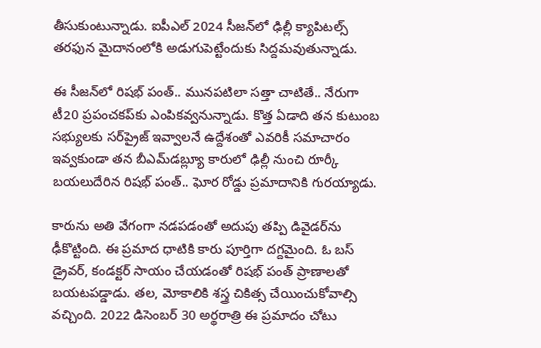తీసుకుంటున్నాడు. ఐపీఎల్ 2024 సీజన్‌లో ఢిల్లీ క్యాపిటల్స్ తరఫున మైదానంలోకి అడుగుపెట్టేందుకు సిద్దమవుతున్నాడు.

ఈ సీజన్‌లో రిషభ్ పంత్.. మునపటిలా సత్తా చాటితే.. నేరుగా టీ20 ప్రపంచకప్‌కు ఎంపికవ్వనున్నాడు. కొత్త ఏడాది తన కుటుంబ సభ్యులకు సర్‌ప్రైజ్ ఇవ్వాలనే ఉద్దేశంతో ఎవరికీ సమాచారం ఇవ్వకుండా తన బీఎమ్‌డబ్ల్యూ కారులో ఢిల్లీ నుంచి రూర్కీ బయలుదేరిన రిషభ్ పంత్.. ఘోర రోడ్డు ప్రమాదానికి గురయ్యాడు.

కారును అతి వేగంగా నడపడంతో అదుపు తప్పి డివైడర్‌ను ఢీకొట్టింది. ఈ ప్రమాద ధాటికి కారు పూర్తిగా దగ్దమైంది. ఓ బస్ డ్రైవర్, కండక్టర్ సాయం చేయడంతో రిషభ్ పంత్ ప్రాణాలతో బయటపడ్డాడు. తల, మోకాలికి శస్త్ర చికిత్స చేయించుకోవాల్సి వచ్చింది. 2022 డిసెంబర్ 30 అర్థరాత్రి ఈ ప్రమాదం చోటు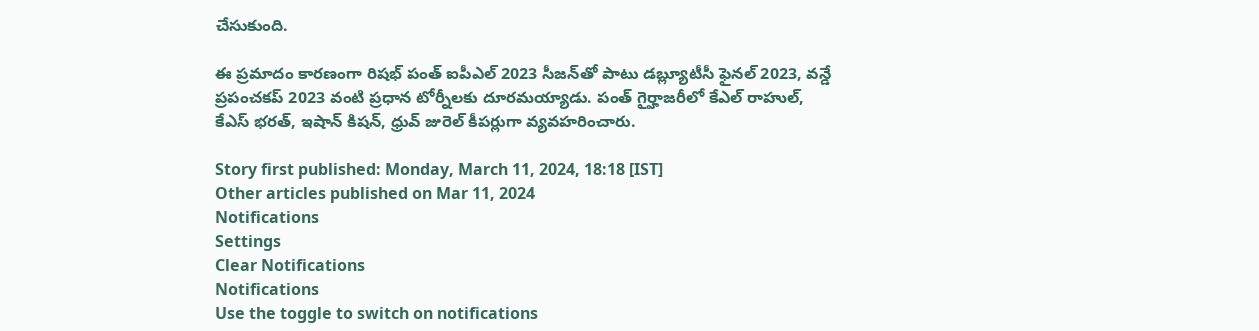చేసుకుంది.

ఈ ప్రమాదం కారణంగా రిషభ్ పంత్ ఐపీఎల్ 2023 సీజన్‌తో పాటు డబ్ల్యూటీసీ ఫైనల్ 2023, వన్డే ప్రపంచకప్ 2023 వంటి ప్రధాన టోర్నీలకు దూరమయ్యాడు. పంత్ గైర్హాజరీలో కేఎల్ రాహుల్, కేఎస్ భరత్, ఇషాన్ కిషన్, ధ్రువ్ జురెల్ కీపర్లుగా వ్యవహరించారు.

Story first published: Monday, March 11, 2024, 18:18 [IST]
Other articles published on Mar 11, 2024
Notifications
Settings
Clear Notifications
Notifications
Use the toggle to switch on notifications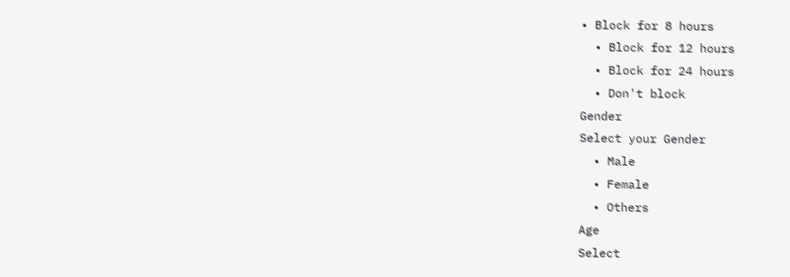• Block for 8 hours
  • Block for 12 hours
  • Block for 24 hours
  • Don't block
Gender
Select your Gender
  • Male
  • Female
  • Others
Age
Select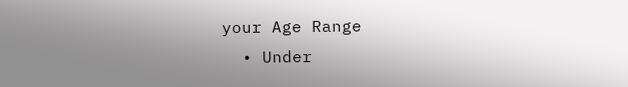your Age Range
  • Under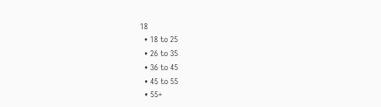18
  • 18 to 25
  • 26 to 35
  • 36 to 45
  • 45 to 55
  • 55+